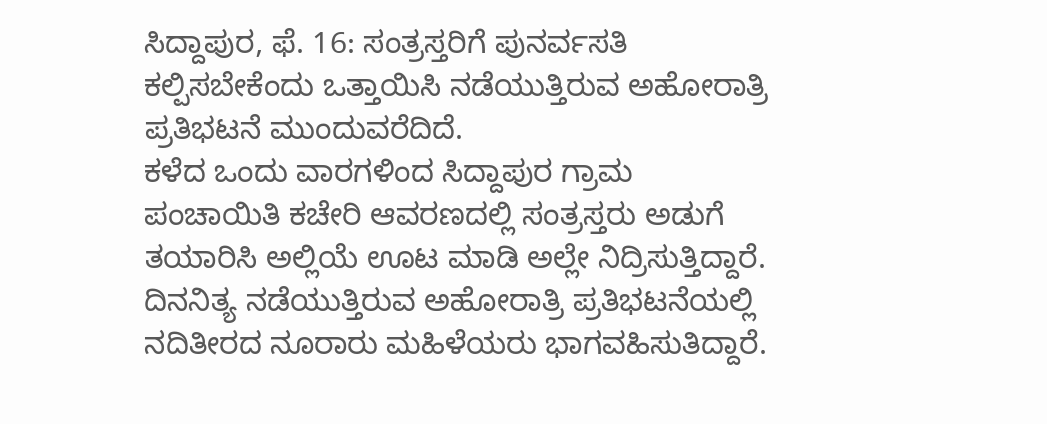ಸಿದ್ದಾಪುರ, ಫೆ. 16: ಸಂತ್ರಸ್ತರಿಗೆ ಪುನರ್ವಸತಿ ಕಲ್ಪಿಸಬೇಕೆಂದು ಒತ್ತಾಯಿಸಿ ನಡೆಯುತ್ತಿರುವ ಅಹೋರಾತ್ರಿ ಪ್ರತಿಭಟನೆ ಮುಂದುವರೆದಿದೆ.
ಕಳೆದ ಒಂದು ವಾರಗಳಿಂದ ಸಿದ್ದಾಪುರ ಗ್ರಾಮ ಪಂಚಾಯಿತಿ ಕಚೇರಿ ಆವರಣದಲ್ಲಿ ಸಂತ್ರಸ್ತರು ಅಡುಗೆ ತಯಾರಿಸಿ ಅಲ್ಲಿಯೆ ಊಟ ಮಾಡಿ ಅಲ್ಲೇ ನಿದ್ರಿಸುತ್ತಿದ್ದಾರೆ. ದಿನನಿತ್ಯ ನಡೆಯುತ್ತಿರುವ ಅಹೋರಾತ್ರಿ ಪ್ರತಿಭಟನೆಯಲ್ಲಿ ನದಿತೀರದ ನೂರಾರು ಮಹಿಳೆಯರು ಭಾಗವಹಿಸುತಿದ್ದಾರೆ.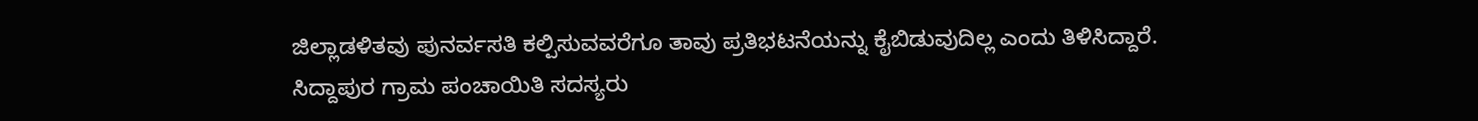ಜಿಲ್ಲಾಡಳಿತವು ಪುನರ್ವಸತಿ ಕಲ್ಪಿಸುವವರೆಗೂ ತಾವು ಪ್ರತಿಭಟನೆಯನ್ನು ಕೈಬಿಡುವುದಿಲ್ಲ ಎಂದು ತಿಳಿಸಿದ್ದಾರೆ.
ಸಿದ್ದಾಪುರ ಗ್ರಾಮ ಪಂಚಾಯಿತಿ ಸದಸ್ಯರು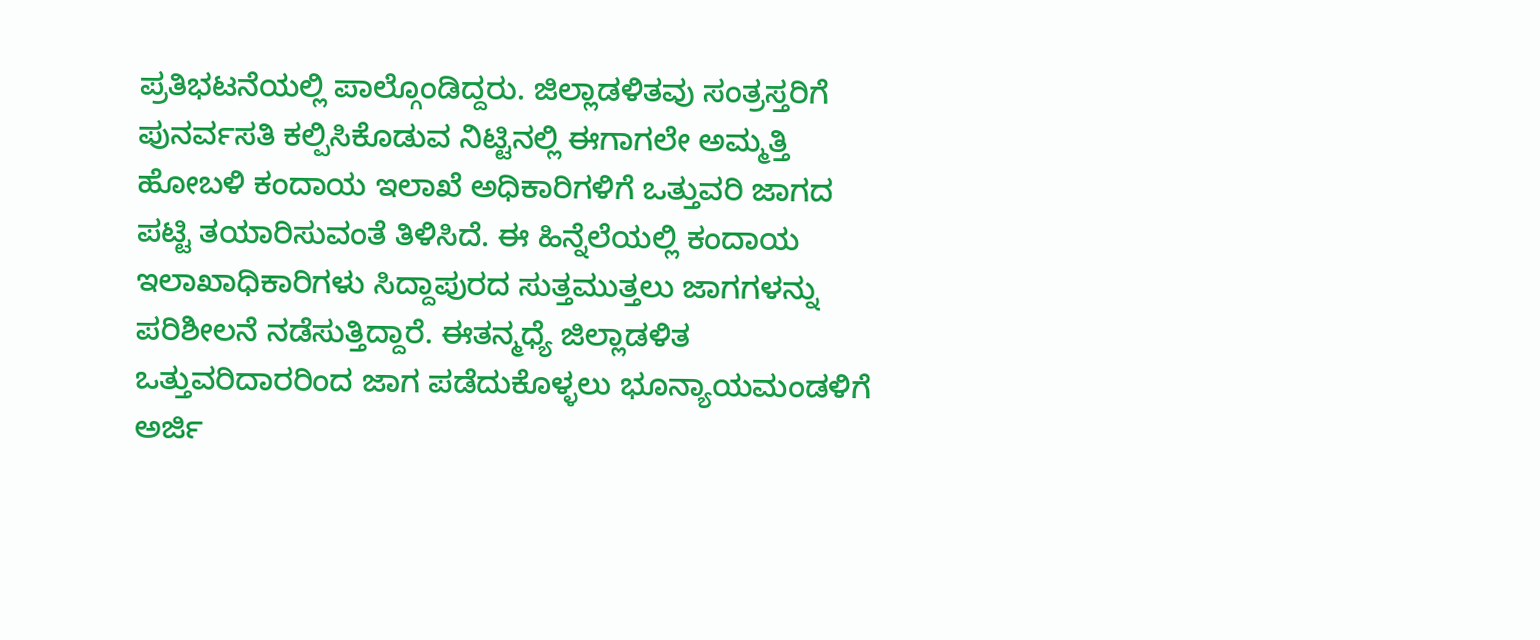ಪ್ರತಿಭಟನೆಯಲ್ಲಿ ಪಾಲ್ಗೊಂಡಿದ್ದರು. ಜಿಲ್ಲಾಡಳಿತವು ಸಂತ್ರಸ್ತರಿಗೆ ಪುನರ್ವಸತಿ ಕಲ್ಪಿಸಿಕೊಡುವ ನಿಟ್ಟಿನಲ್ಲಿ ಈಗಾಗಲೇ ಅಮ್ಮತ್ತಿ ಹೋಬಳಿ ಕಂದಾಯ ಇಲಾಖೆ ಅಧಿಕಾರಿಗಳಿಗೆ ಒತ್ತುವರಿ ಜಾಗದ ಪಟ್ಟಿ ತಯಾರಿಸುವಂತೆ ತಿಳಿಸಿದೆ. ಈ ಹಿನ್ನೆಲೆಯಲ್ಲಿ ಕಂದಾಯ ಇಲಾಖಾಧಿಕಾರಿಗಳು ಸಿದ್ದಾಪುರದ ಸುತ್ತಮುತ್ತಲು ಜಾಗಗಳನ್ನು ಪರಿಶೀಲನೆ ನಡೆಸುತ್ತಿದ್ದಾರೆ. ಈತನ್ಮಧ್ಯೆ ಜಿಲ್ಲಾಡಳಿತ ಒತ್ತುವರಿದಾರರಿಂದ ಜಾಗ ಪಡೆದುಕೊಳ್ಳಲು ಭೂನ್ಯಾಯಮಂಡಳಿಗೆ ಅರ್ಜಿ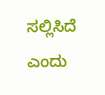ಸಲ್ಲಿಸಿದೆ ಎಂದು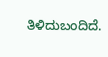ತಿಳಿದುಬಂದಿದೆ.